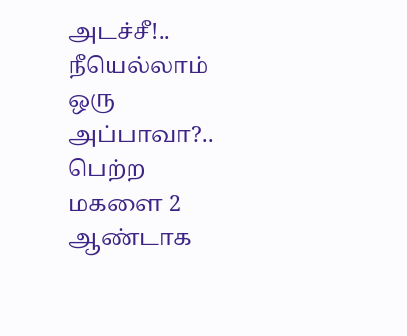அடச்சீ!.. நீயெல்லாம் ஒரு அப்பாவா?.. பெற்ற மகளை 2 ஆண்டாக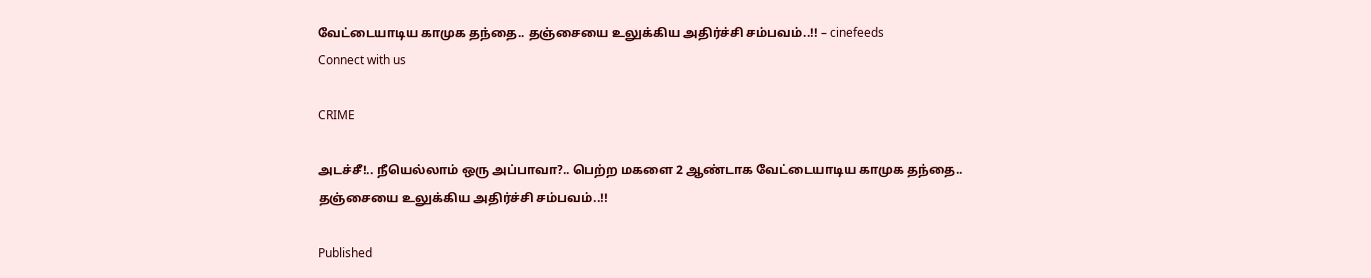வேட்டையாடிய காமுக தந்தை.. தஞ்சையை உலுக்கிய அதிர்ச்சி சம்பவம்..!! – cinefeeds
Connect with us

CRIME

அடச்சீ!.. நீயெல்லாம் ஒரு அப்பாவா?.. பெற்ற மகளை 2 ஆண்டாக வேட்டையாடிய காமுக தந்தை.. தஞ்சையை உலுக்கிய அதிர்ச்சி சம்பவம்..!!

Published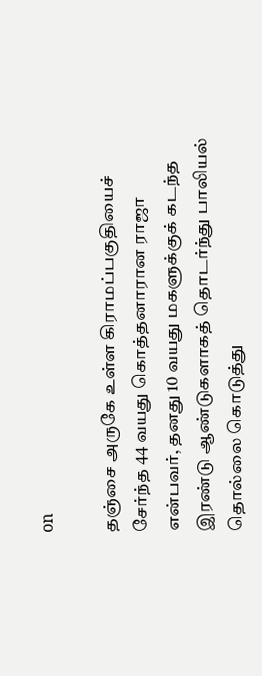on

தஞ்சை அருகே உள்ள கிராமப்பகுதியைச் சேர்ந்த 44 வயது கொத்தனாரான ராஜா என்பவர், தனது 10 வயது மகளுக்குக் கடந்த இரண்டு ஆண்டுகளாகத் தொடர்ந்து பாலியல் தொல்லை கொடுத்து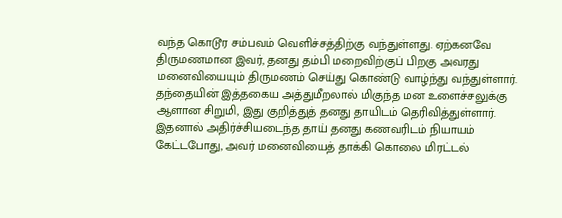வந்த கொடூர சம்பவம் வெளிச்சத்திற்கு வந்துள்ளது. ஏற்கனவே திருமணமான இவர், தனது தம்பி மறைவிற்குப் பிறகு அவரது மனைவியையும் திருமணம் செய்து கொண்டு வாழ்ந்து வந்துள்ளார். தந்தையின் இத்தகைய அத்துமீறலால் மிகுந்த மன உளைச்சலுக்கு ஆளான சிறுமி, இது குறித்துத் தனது தாயிடம் தெரிவித்துள்ளார். இதனால் அதிர்ச்சியடைந்த தாய் தனது கணவரிடம் நியாயம் கேட்டபோது, அவர் மனைவியைத் தாக்கி கொலை மிரட்டல்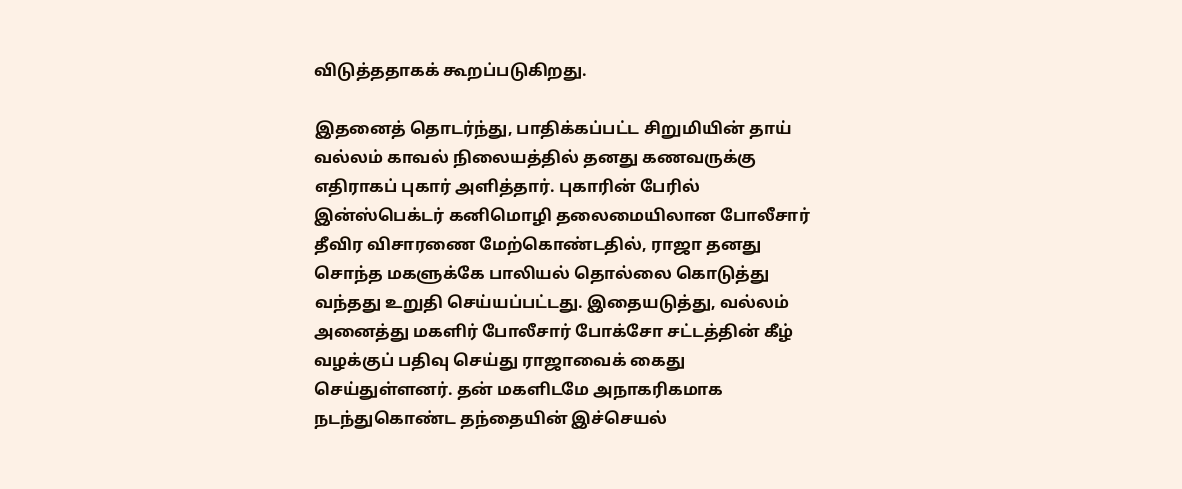விடுத்ததாகக் கூறப்படுகிறது.

இதனைத் தொடர்ந்து, பாதிக்கப்பட்ட சிறுமியின் தாய் வல்லம் காவல் நிலையத்தில் தனது கணவருக்கு எதிராகப் புகார் அளித்தார். புகாரின் பேரில் இன்ஸ்பெக்டர் கனிமொழி தலைமையிலான போலீசார் தீவிர விசாரணை மேற்கொண்டதில், ராஜா தனது சொந்த மகளுக்கே பாலியல் தொல்லை கொடுத்து வந்தது உறுதி செய்யப்பட்டது. இதையடுத்து, வல்லம் அனைத்து மகளிர் போலீசார் போக்சோ சட்டத்தின் கீழ் வழக்குப் பதிவு செய்து ராஜாவைக் கைது செய்துள்ளனர். தன் மகளிடமே அநாகரிகமாக நடந்துகொண்ட தந்தையின் இச்செயல்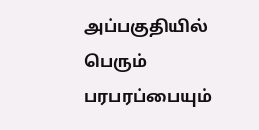அப்பகுதியில் பெரும் பரபரப்பையும்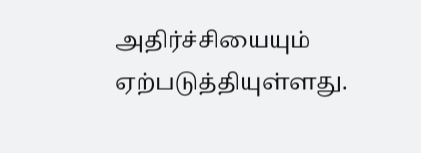அதிர்ச்சியையும் ஏற்படுத்தியுள்ளது.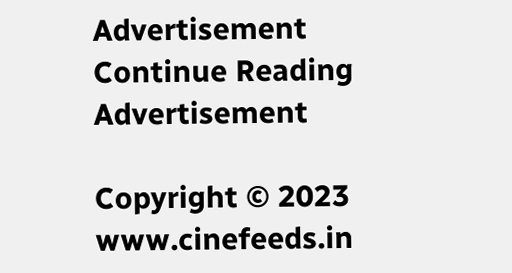Advertisement
Continue Reading
Advertisement

Copyright © 2023 www.cinefeeds.in